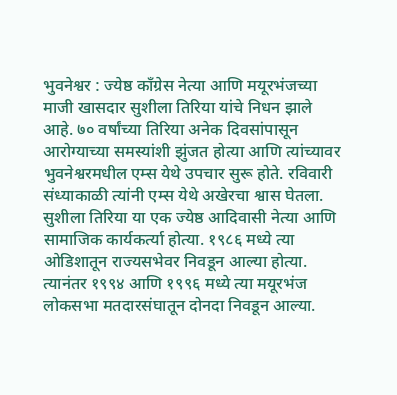भुवनेश्वर : ज्येष्ठ काँग्रेस नेत्या आणि मयूरभंजच्या माजी खासदार सुशीला तिरिया यांचे निधन झाले आहे. ७० वर्षांच्या तिरिया अनेक दिवसांपासून आरोग्याच्या समस्यांशी झुंजत होत्या आणि त्यांच्यावर भुवनेश्वरमधील एम्स येथे उपचार सुरू होते. रविवारी संध्याकाळी त्यांनी एम्स येथे अखेरचा श्वास घेतला. सुशीला तिरिया या एक ज्येष्ठ आदिवासी नेत्या आणि सामाजिक कार्यकर्त्या होत्या. १९८६ मध्ये त्या ओडिशातून राज्यसभेवर निवडून आल्या होत्या. त्यानंतर १९९४ आणि १९९६ मध्ये त्या मयूरभंज लोकसभा मतदारसंघातून दोनदा निवडून आल्या.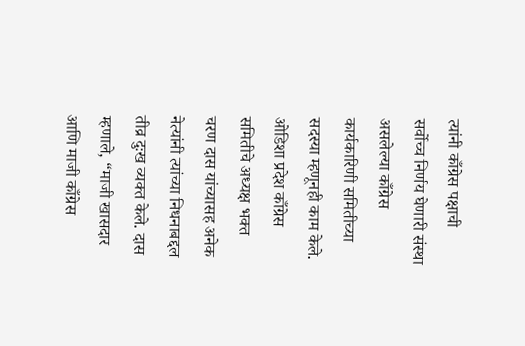त्यांनी काँग्रेस पक्षाची सर्वोच्च निर्णय घेणारी संस्था असलेल्या काँग्रेस कार्यकारिणी समितीच्या सदस्या म्हणूनही काम केले.
ओडिशा प्रदेश काँग्रेस समितीचे अध्यक्ष भक्त चरण दास यांच्यासह अनेक नेत्यांनी त्यांच्या निधनाबद्दल तीव्र दुःख व्यक्त केले. दास म्हणाले, “माजी खासदार आणि माजी काँग्रेस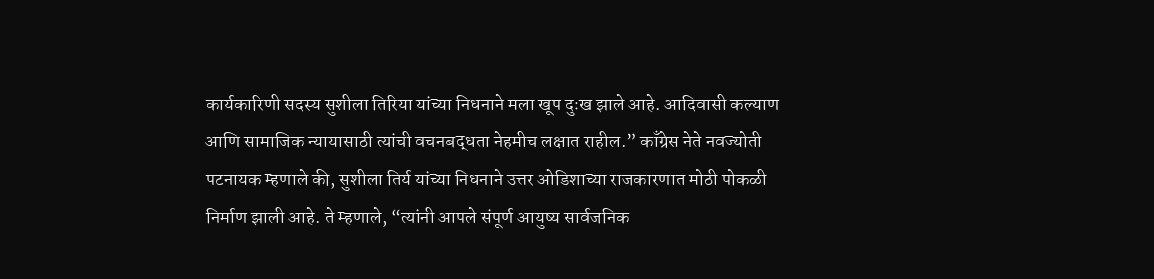कार्यकारिणी सदस्य सुशीला तिरिया यांच्या निधनाने मला खूप दुःख झाले आहे. आदिवासी कल्याण आणि सामाजिक न्यायासाठी त्यांची वचनबद्धता नेहमीच लक्षात राहील.” काँग्रेस नेते नवज्योती पटनायक म्हणाले की, सुशीला तिर्य यांच्या निधनाने उत्तर ओडिशाच्या राजकारणात मोठी पोकळी निर्माण झाली आहे. ते म्हणाले, “त्यांनी आपले संपूर्ण आयुष्य सार्वजनिक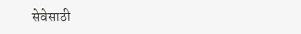सेवेसाठी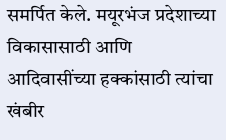समर्पित केले. मयूरभंज प्रदेशाच्या विकासासाठी आणि आदिवासींच्या हक्कांसाठी त्यांचा खंबीर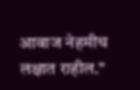आवाज नेहमीच लक्षात राहील.”